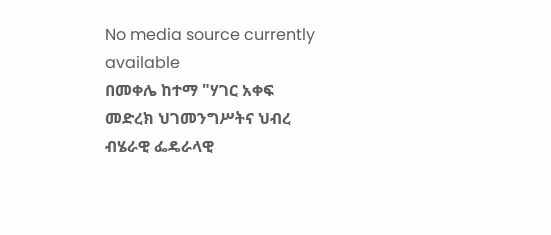No media source currently available
በመቀሌ ከተማ "ሃገር አቀፍ መድረክ ህገመንግሥትና ህብረ ብሄራዊ ፌዴራላዊ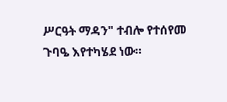ሥርዓት ማዳን" ተብሎ የተሰየመ ጉባዔ እየተካሄደ ነው።